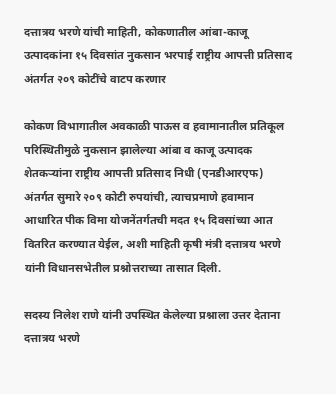दत्तात्रय भरणे यांची माहिती, कोकणातील आंबा-काजू उत्पादकांना १५ दिवसांत नुकसान भरपाई राष्ट्रीय आपत्ती प्रतिसाद अंतर्गत २०९ कोटींचे वाटप करणार

कोकण विभागातील अवकाळी पाऊस व हवामानातील प्रतिकूल परिस्थितीमुळे नुकसान झालेल्या आंबा व काजू उत्पादक शेतकऱ्यांना राष्ट्रीय आपत्ती प्रतिसाद निधी (एनडीआरएफ) अंतर्गत सुमारे २०९ कोटी रुपयांची, त्याचप्रमाणे हवामान आधारित पीक विमा योजनेंतर्गतची मदत १५ दिवसांच्या आत वितरित करण्यात येईल, अशी माहिती कृषी मंत्री दत्तात्रय भरणे यांनी विधानसभेतील प्रश्नोत्तराच्या तासात दिली.

सदस्य निलेश राणे यांनी उपस्थित केलेल्या प्रश्नाला उत्तर देताना दत्तात्रय भरणे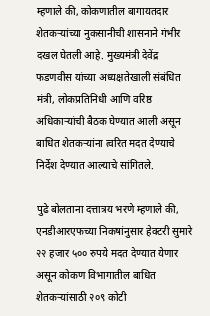म्हणाले की, कोकणातील बागायतदार शेतकऱ्यांच्या नुकसानीची शासनाने गंभीर दखल घेतली आहे. मुख्यमंत्री देवेंद्र फडणवीस यांच्या अध्यक्षतेखाली संबंधित मंत्री, लोकप्रतिनिधी आणि वरिष्ठ अधिकाऱ्यांची बैठक घेण्यात आली असून बाधित शेतकऱ्यांना त्वरित मदत देण्याचे निर्देश देण्यात आल्याचे सांगितले.

पुढे बोलताना दत्तात्रय भरणे म्हणाले की, एनडीआरएफच्या निकषांनुसार हेक्टरी सुमारे २२ हजार ५०० रुपये मदत देण्यात येणार असून कोकण विभागातील बाधित शेतकऱ्यांसाठी २०९ कोटी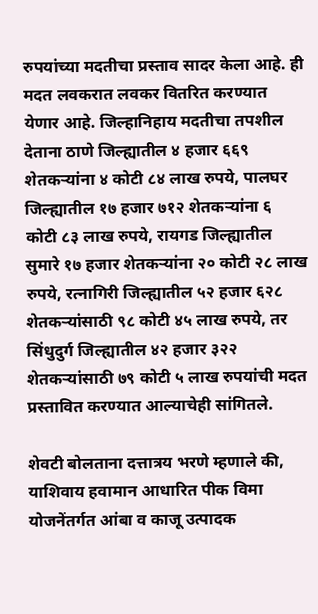रुपयांच्या मदतीचा प्रस्ताव सादर केला आहे. ही मदत लवकरात लवकर वितरित करण्यात येणार आहे. जिल्हानिहाय मदतीचा तपशील देताना ठाणे जिल्ह्यातील ४ हजार ६६९ शेतकऱ्यांना ४ कोटी ८४ लाख रुपये, पालघर जिल्ह्यातील १७ हजार ७१२ शेतकऱ्यांना ६ कोटी ८३ लाख रुपये, रायगड जिल्ह्यातील सुमारे १७ हजार शेतकऱ्यांना २० कोटी २८ लाख रुपये, रत्नागिरी जिल्ह्यातील ५२ हजार ६२८ शेतकऱ्यांसाठी ९८ कोटी ४५ लाख रुपये, तर सिंधुदुर्ग जिल्ह्यातील ४२ हजार ३२२ शेतकऱ्यांसाठी ७९ कोटी ५ लाख रुपयांची मदत प्रस्तावित करण्यात आल्याचेही सांगितले.

शेवटी बोलताना दत्तात्रय भरणे म्हणाले की, याशिवाय हवामान आधारित पीक विमा योजनेंतर्गत आंबा व काजू उत्पादक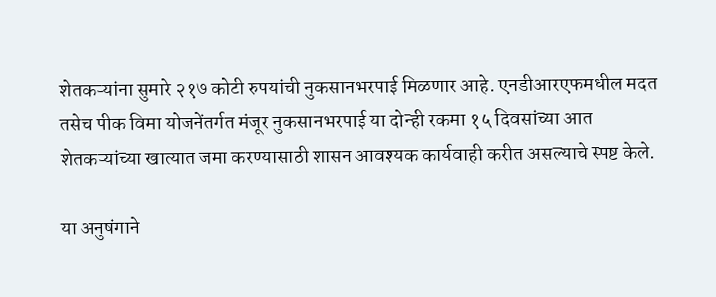शेतकऱ्यांना सुमारे २१७ कोटी रुपयांची नुकसानभरपाई मिळणार आहे. एनडीआरएफमधील मदत तसेच पीक विमा योजनेंतर्गत मंजूर नुकसानभरपाई या दोन्ही रकमा १५ दिवसांच्या आत शेतकऱ्यांच्या खात्यात जमा करण्यासाठी शासन आवश्यक कार्यवाही करीत असल्याचे स्पष्ट केले.

या अनुषंगाने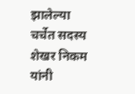झालेल्या चर्चेत सदस्य शेखर निकम यांनी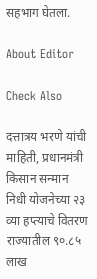सहभाग घेतला.

About Editor

Check Also

दत्तात्रय भरणे यांची माहिती, प्रधानमंत्री किसान सन्मान निधी योजनेच्या २३ व्या हप्त्याचे वितरण राज्यातील ९०.८५ लाख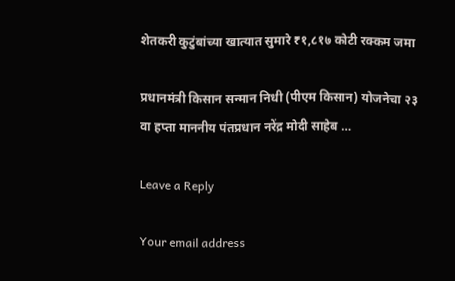शेतकरी कुटुंबांच्या खात्यात सुमारे ₹१,८१७ कोटी रक्कम जमा

प्रधानमंत्री किसान सन्मान निधी (पीएम किसान) योजनेचा २३ वा हप्ता माननीय पंतप्रधान नरेंद्र मोदी साहेब …

Leave a Reply

Your email address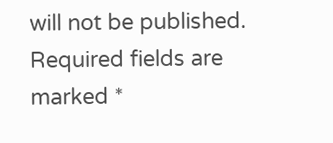will not be published. Required fields are marked *